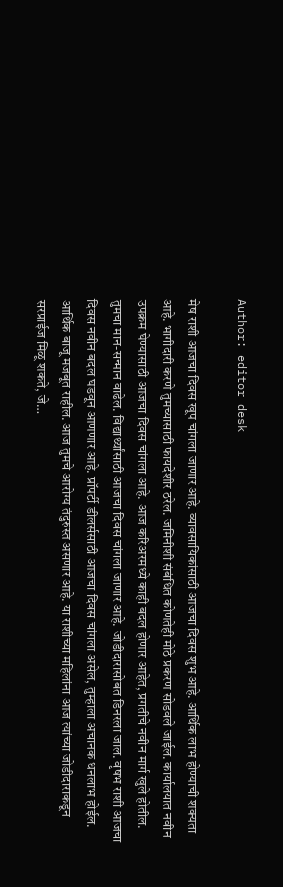Author: editor desk

मेष राशी आजचा दिवस खूप चांगला जाणार आहे. व्यावसायिकांसाठी आजचा दिवस शुभ आहे. आर्थिक लाभ होण्याची शक्यता आहे. भागीदारी करणे तुमच्यासाठी फायदेशीर ठरेल. जमिनीशी संबंधित कोणतेही मोठे प्रकरण सोडवले जाईल. कार्यालयात नवीन उपक्रम घेण्यासाठी आजचा दिवस चांगला आहे. आज करिअरमध्ये काही बदल होणार आहेत, प्रगतीचे नवीन मार्ग खुले होतील. तुमचा मान-सन्मान वाढेल. विद्यार्थ्यांसाठी आजचा दिवस चांगला जाणार आहे. जोडीदारासोबत डिनरला जाल. वृषभ राशी आजचा दिवस नवीन बदल घडवून आणणार आहे. प्रॉपर्टी डीलर्ससाठी आजचा दिवस चांगला असेल, तुम्हाला अचानक धनलाभ होईल. आर्थिक बाजू मजबूत राहील. आज तुमचे आरोग्य तंदुरुस्त असणार आहे. या राशीच्या महिलांना आज त्यांच्या जोडीदाराकडून सरप्राईज मिळू शकते, जे…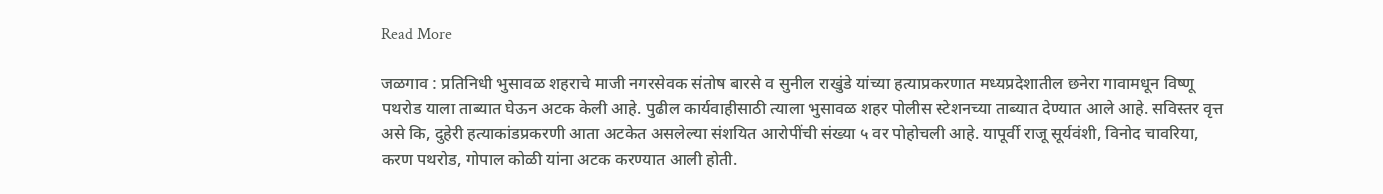Read More

जळगाव : प्रतिनिधी भुसावळ शहराचे माजी नगरसेवक संतोष बारसे व सुनील राखुंडे यांच्या हत्याप्रकरणात मध्यप्रदेशातील छनेरा गावामधून विष्णू पथरोड याला ताब्यात घेऊन अटक केली आहे. पुढील कार्यवाहीसाठी त्याला भुसावळ शहर पोलीस स्टेशनच्या ताब्यात देण्यात आले आहे. सविस्तर वृत्त असे कि, दुहेरी हत्याकांडप्रकरणी आता अटकेत असलेल्या संशयित आरोपींची संख्या ५ वर पोहोचली आहे. यापूर्वी राजू सूर्यवंशी, विनोद चावरिया, करण पथरोड, गोपाल कोळी यांना अटक करण्यात आली होती.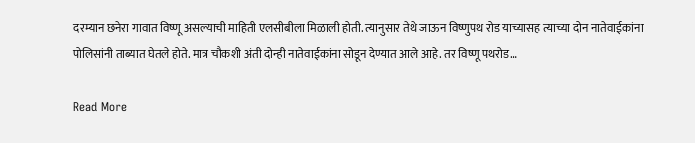दरम्यान छनेरा गावात विष्णू असल्याची माहिती एलसीबीला मिळाली होती. त्यानुसार तेथे जाऊन विष्णुपथ रोड याच्यासह त्याच्या दोन नातेवाईकांना पोलिसांनी ताब्यात घेतले होते. मात्र चौकशी अंती दोन्ही नातेवाईकांना सोडून देण्यात आले आहे. तर विष्णू पथरोड…

Read More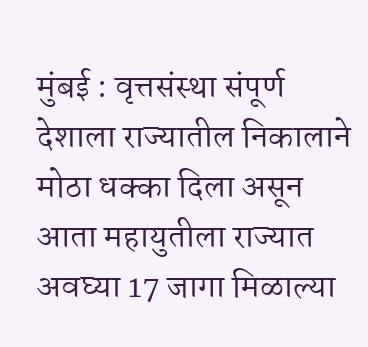मुंबई : वृत्तसंस्था संपूर्ण देशाला राज्यातील निकालाने मोठा धक्का दिला असून आता महायुतीला राज्यात अवघ्या 17 जागा मिळाल्या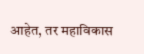आहेत, तर महाविकास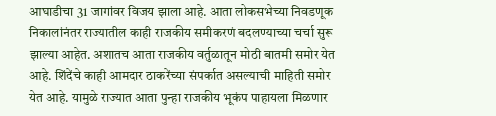आघाडीचा 31 जागांवर विजय झाला आहे. आता लोकसभेच्या निवडणूक निकालांनंतर राज्यातील काही राजकीय समीकरणं बदलण्याच्या चर्चा सुरू झाल्या आहेत. अशातच आता राजकीय वर्तुळातून मोठी बातमी समोर येत आहे. शिंदेंचे काही आमदार ठाकरेंच्या संपर्कात असल्याची माहिती समोर येत आहे. यामुळे राज्यात आता पुन्हा राजकीय भूकंप पाहायला मिळणार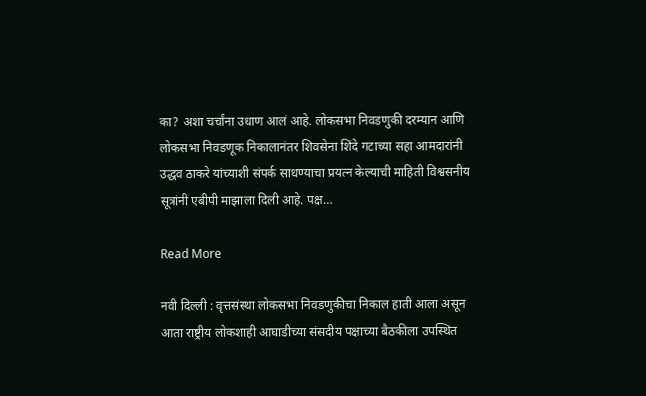का? अशा चर्चांना उधाण आलं आहे. लोकसभा निवडणुकी दरम्यान आणि लोकसभा निवडणूक निकालानंतर शिवसेना शिंदे गटाच्या सहा आमदारांनी उद्धव ठाकरे यांच्याशी संपर्क साधण्याचा प्रयत्न केल्याची माहिती विश्वसनीय सूत्रांनी एबीपी माझाला दिली आहे. पक्ष…

Read More

नवी दिल्ली : वृत्तसंस्था लोकसभा निवडणुकीचा निकाल हाती आला असून आता राष्ट्रीय लोकशाही आघाडीच्या संसदीय पक्षाच्या बैठकीला उपस्थित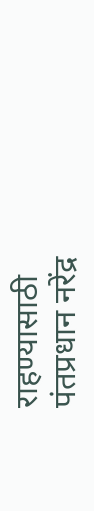राहण्यासाठी पंतप्रधान नरेंद्र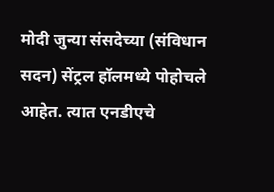मोदी जुन्या संसदेच्या (संविधान सदन) सेंट्रल हॉलमध्ये पोहोचले आहेत. त्यात एनडीएचे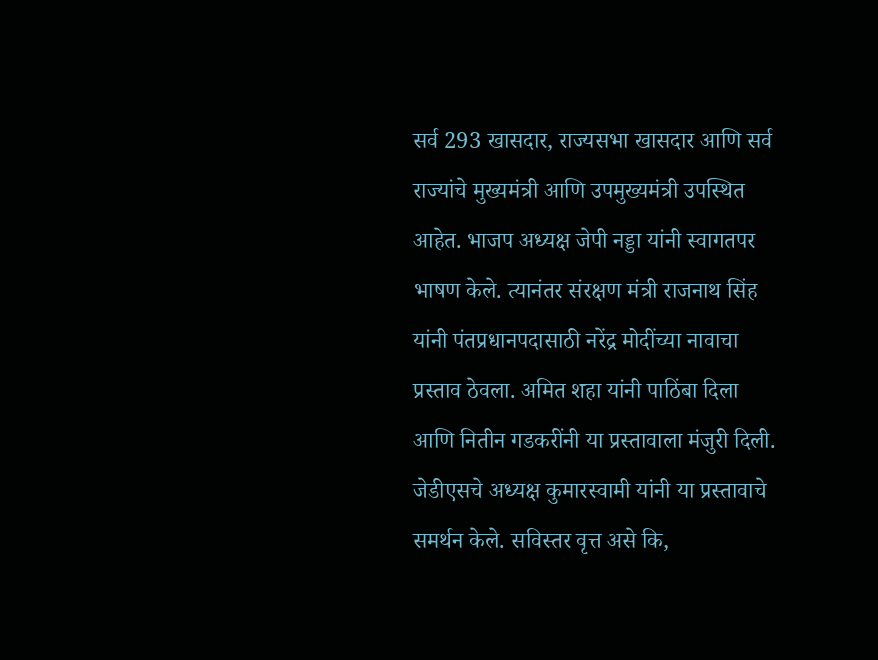सर्व 293 खासदार, राज्यसभा खासदार आणि सर्व राज्यांचे मुख्यमंत्री आणि उपमुख्यमंत्री उपस्थित आहेत. भाजप अध्यक्ष जेपी नड्डा यांनी स्वागतपर भाषण केले. त्यानंतर संरक्षण मंत्री राजनाथ सिंह यांनी पंतप्रधानपदासाठी नरेंद्र मोदींच्या नावाचा प्रस्ताव ठेवला. अमित शहा यांनी पाठिंबा दिला आणि नितीन गडकरींनी या प्रस्तावाला मंजुरी दिली. जेडीएसचे अध्यक्ष कुमारस्वामी यांनी या प्रस्तावाचे समर्थन केले. सविस्तर वृत्त असे कि,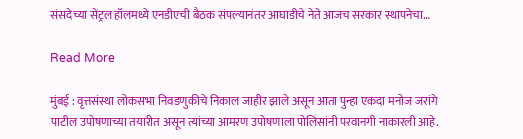संसदेच्या सेंट्रल हॉलमध्ये एनडीएची बैठक संपल्यानंतर आघाडीचे नेते आजच सरकार स्थापनेचा…

Read More

मुंबई : वृत्तसंस्था लोकसभा निवडणुकीचे निकाल जाहीर झाले असून आता पुन्हा एकदा मनोज जरांगे पाटील उपोषणाच्या तयारीत असून त्यांच्या आमरण उपोषणाला पोलिसांनी परवानगी नाकारली आहे.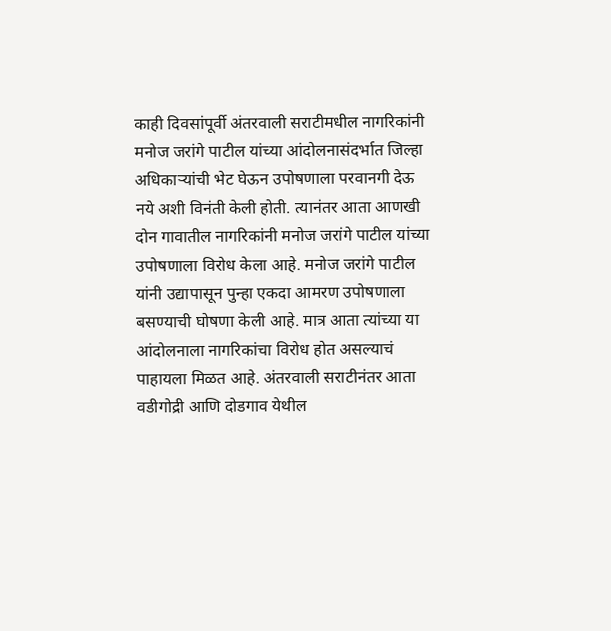काही दिवसांपूर्वी अंतरवाली सराटीमधील नागरिकांनी मनोज जरांगे पाटील यांच्या आंदोलनासंदर्भात जिल्हा अधिकाऱ्यांची भेट घेऊन उपोषणाला परवानगी देऊ नये अशी विनंती केली होती. त्यानंतर आता आणखी दोन गावातील नागरिकांनी मनोज जरांगे पाटील यांच्या उपोषणाला विरोध केला आहे. मनोज जरांगे पाटील यांनी उद्यापासून पुन्हा एकदा आमरण उपोषणाला बसण्याची घोषणा केली आहे. मात्र आता त्यांच्या या आंदोलनाला नागरिकांचा विरोध होत असल्याचं पाहायला मिळत आहे. अंतरवाली सराटीनंतर आता वडीगोद्री आणि दोडगाव येथील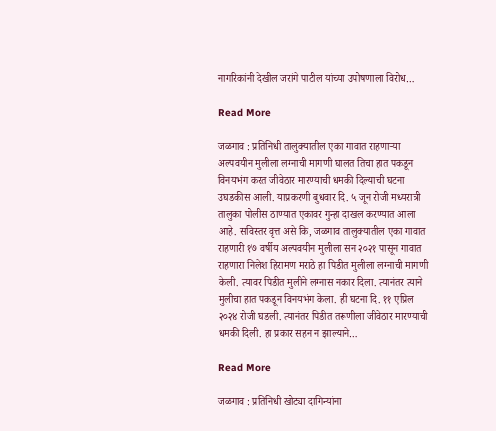नागरिकांनी देखील जरांगे पाटील यांच्या उपोषणाला विरोध…

Read More

जळगाव : प्रतिनिधी तालुक्यातील एका गावात राहणाऱ्या अल्पवयीन मुलीला लग्नाची मागणी घालत तिचा हात पकडून विनयभंग करत जीवेठार मारण्याची धमकी दिल्याची घटना उघडकीस आली. याप्रकरणी बुधवार दि. ५ जून रोजी मध्यरात्री तालुका पोलीस ठाण्यात एकावर गुन्हा दाखल करण्यात आला आहे. सविस्तर वृत्त असे कि, जळगाव तालुक्यातील एका गावात राहणारी १७ वर्षीय अल्पवयीन मुलीला सन २०२१ पासून गावात राहणारा निलेश हिरामण मराठे हा पिडीत मुलीला लग्नाची मागणी केली. त्यावर पिडीत मुलीने लग्नास नकार दिला. त्यानंतर त्याने मुलीचा हात पकडून विनयभंग केला. ही घटना दि. ११ एप्रिल २०२४ रोजी घडली. त्यानंतर पिडीत तरूणीला जीवेठार मारण्याची धमकी दिली. हा प्रकार सहन न झाल्याने…

Read More

जळगाव : प्रतिनिधी खोट्या दागिन्यांना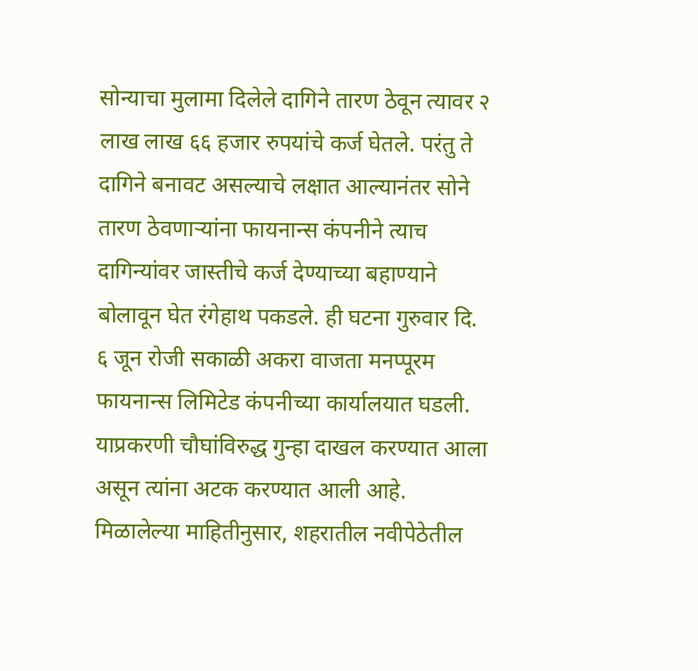सोन्याचा मुलामा दिलेले दागिने तारण ठेवून त्यावर २ लाख लाख ६६ हजार रुपयांचे कर्ज घेतले. परंतु ते दागिने बनावट असल्याचे लक्षात आल्यानंतर सोने तारण ठेवणाऱ्यांना फायनान्स कंपनीने त्याच दागिन्यांवर जास्तीचे कर्ज देण्याच्या बहाण्याने बोलावून घेत रंगेहाथ पकडले. ही घटना गुरुवार दि. ६ जून रोजी सकाळी अकरा वाजता मनप्पूरम फायनान्स लिमिटेड कंपनीच्या कार्यालयात घडली. याप्रकरणी चौघांविरुद्ध गुन्हा दाखल करण्यात आला असून त्यांना अटक करण्यात आली आहे. मिळालेल्या माहितीनुसार, शहरातील नवीपेठेतील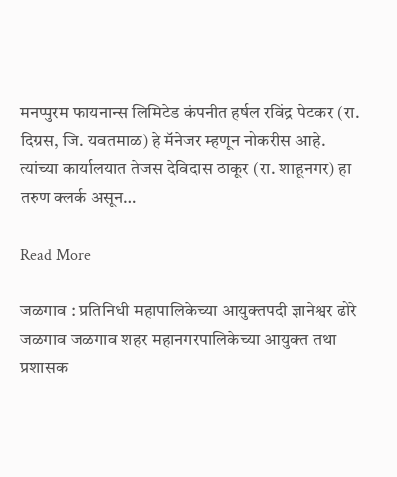मनप्पुरम फायनान्स लिमिटेड कंपनीत हर्षल रविंद्र पेटकर (रा. दिग्रस, जि. यवतमाळ) हे मॅनेजर म्हणून नोकरीस आहे. त्यांच्या कार्यालयात तेजस देविदास ठाकूर (रा. शाहूनगर) हा तरुण क्लर्क असून…

Read More

जळगाव : प्रतिनिधी महापालिकेच्या आयुक्तपदी ज्ञानेश्वर ढोरे जळगाव जळगाव शहर महानगरपालिकेच्या आयुक्त तथा प्रशासक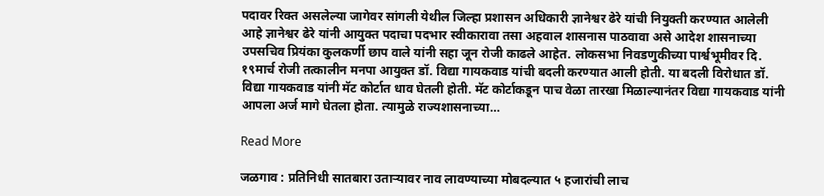पदावर रिक्त असलेल्या जागेवर सांगली येथील जिल्हा प्रशासन अधिकारी ज्ञानेश्वर ढेरे यांची नियुक्ती करण्यात आलेली आहे ज्ञानेश्वर ढेरे यांनी आयुक्त पदाचा पदभार स्वीकारावा तसा अहवाल शासनास पाठवावा असे आदेश शासनाच्या उपसचिव प्रियंका कुलकर्णी छाप वाले यांनी सहा जून रोजी काढले आहेत. लोकसभा निवडणुकीच्या पार्श्वभूमीवर दि. १९मार्च रोजी तत्कालीन मनपा आयुक्त डॉ. विद्या गायकवाड यांची बदली करण्यात आली होती. या बदली विरोधात डॉ. विद्या गायकवाड यांनी मॅट कोर्टात धाव घेतली होती. मॅट कोर्टाकडून पाच वेळा तारखा मिळाल्यानंतर विद्या गायकवाड यांनी आपला अर्ज मागे घेतला होता. त्यामुळे राज्यशासनाच्या…

Read More

जळगाव : प्रतिनिधी सातबारा उताऱ्यावर नाव लावण्याच्या मोबदल्यात ५ हजारांची लाच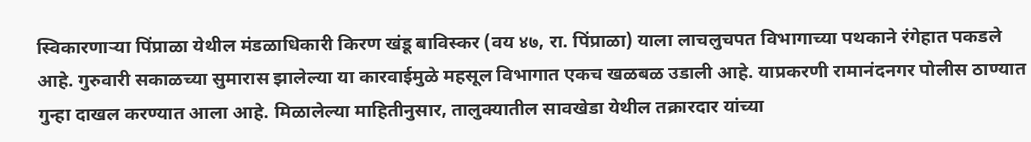स्विकारणाऱ्या पिंप्राळा येथील मंडळाधिकारी किरण खंडू बाविस्कर (वय ४७, रा. पिंप्राळा) याला लाचलुचपत विभागाच्या पथकाने रंगेहात पकडले आहे. गुरुवारी सकाळच्या सुमारास झालेल्या या कारवाईमुळे महसूल विभागात एकच खळबळ उडाली आहे. याप्रकरणी रामानंदनगर पोलीस ठाण्यात गुन्हा दाखल करण्यात आला आहे. मिळालेल्या माहितीनुसार, तालुक्यातील सावखेडा येथील तक्रारदार यांच्या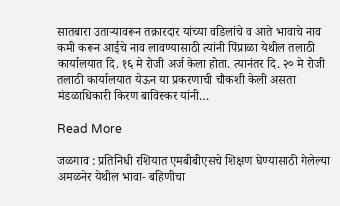सातबारा उताऱ्यावरून तक्रारदार यांच्या वडिलांचे व आते भावाचे नाव कमी करून आईचे नाव लावण्यासाठी त्यांनी पिंप्राळा येथील तलाठी कार्यालयात दि. १६ मे रोजी अर्ज केला होता. त्यानंतर दि. २० मे रोजी तलाठी कार्यालयात येऊन या प्रकरणाची चौकशी केली असता मंडळाधिकारी किरण बाविस्कर यांनी…

Read More

जळगाव : प्रतिनिधी रशियात एमबीबीएसचे शिक्षण घेण्यासाठी गेलेल्या अमळनेर येथील भावा- बहिणीचा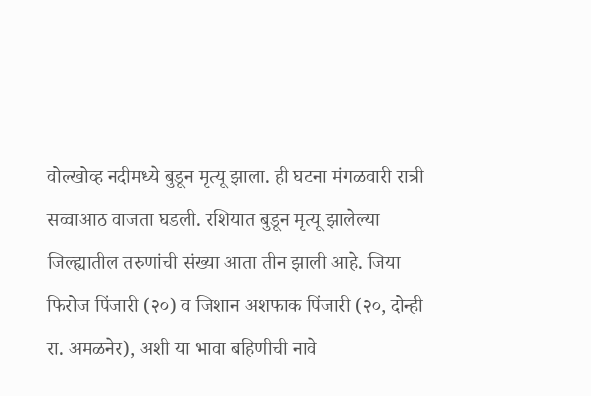वोल्खोव्ह नदीमध्ये बुडून मृत्यू झाला. ही घटना मंगळवारी रात्री सव्वाआठ वाजता घडली. रशियात बुडून मृत्यू झालेल्या जिल्ह्यातील तरुणांची संख्या आता तीन झाली आहे. जिया फिरोज पिंजारी (२०) व जिशान अशफाक पिंजारी (२०, दोन्ही रा. अमळनेर), अशी या भावा बहिणीची नावे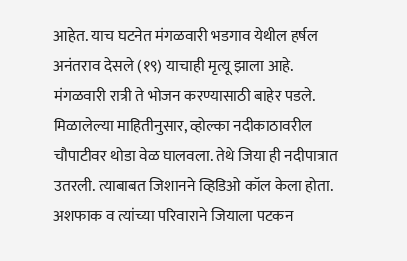आहेत. याच घटनेत मंगळवारी भडगाव येथील हर्षल अनंतराव देसले (१९) याचाही मृत्यू झाला आहे. मंगळवारी रात्री ते भोजन करण्यासाठी बाहेर पडले. मिळालेल्या माहितीनुसार, व्होल्का नदीकाठावरील चौपाटीवर थोडा वेळ घालवला. तेथे जिया ही नदीपात्रात उतरली. त्याबाबत जिशानने व्हिडिओ कॉल केला होता. अशफाक व त्यांच्या परिवाराने जियाला पटकन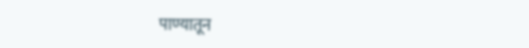पाण्यातून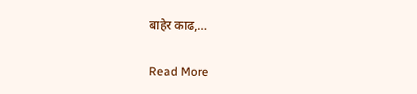बाहेर काढ,…

Read More